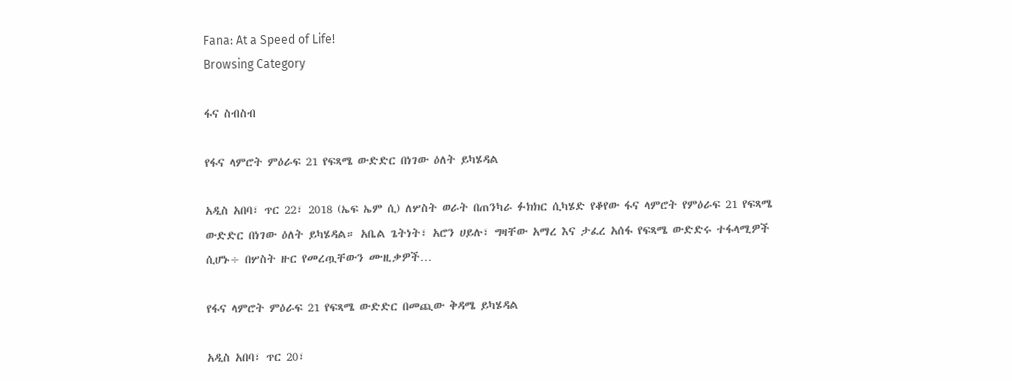Fana: At a Speed of Life!
Browsing Category

ፋና ስብስብ

የፋና ላምሮት ምዕራፍ 21 የፍጻሜ ውድድር በነገው ዕለት ይካሄዳል

አዲስ አበባ፣ ጥር 22፣ 2018 (ኤፍ ኤም ሲ) ለሦስት ወራት በጠንካራ ፉክክር ሲካሄድ የቆየው ፋና ላምሮት የምዕራፍ 21 የፍጻሜ ውድድር በነገው ዕለት ይካሄዳል። አቤል ጌትነት፣ አሮን ሀይሉ፣ ግዛቸው አማረ እና ታፈረ አሰፋ የፍጻሜ ውድድሩ ተፋላሚዎች ሲሆኑ÷ በሦስት ዙር የመረጧቸውን ሙዚቃዎች…

የፋና ላምሮት ምዕራፍ 21 የፍጻሜ ውድድር በመጪው ቅዳሜ ይካሄዳል

አዲስ አበባ፣ ጥር 20፣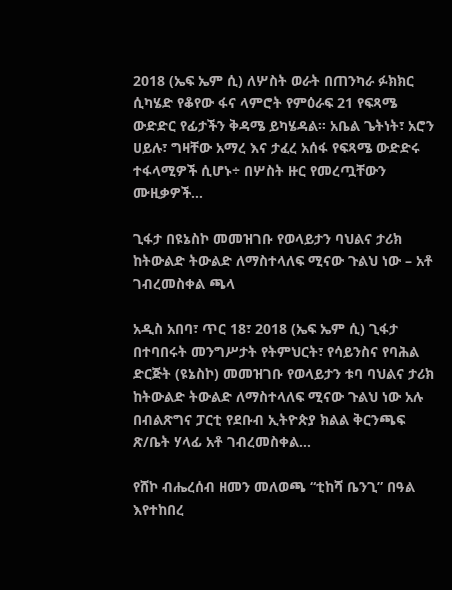2018 (ኤፍ ኤም ሲ) ለሦስት ወራት በጠንካራ ፉክክር ሲካሄድ የቆየው ፋና ላምሮት የምዕራፍ 21 የፍጻሜ ውድድር የፊታችን ቅዳሜ ይካሄዳል። አቤል ጌትነት፣ አሮን ሀይሉ፣ ግዛቸው አማረ እና ታፈረ አሰፋ የፍጻሜ ውድድሩ ተፋላሚዎች ሲሆኑ÷ በሦስት ዙር የመረጧቸውን ሙዚቃዎች…

ጊፋታ በዩኔስኮ መመዝገቡ የወላይታን ባህልና ታሪክ ከትውልድ ትውልድ ለማስተላለፍ ሚናው ጉልህ ነው – አቶ ገብረመስቀል ጫላ

አዲስ አበባ፣ ጥር 18፣ 2018 (ኤፍ ኤም ሲ) ጊፋታ በተባበሩት መንግሥታት የትምህርት፣ የሳይንስና የባሕል ድርጅት (ዩኔስኮ) መመዝገቡ የወላይታን ቱባ ባህልና ታሪክ ከትውልድ ትውልድ ለማስተላለፍ ሚናው ጉልህ ነው አሉ በብልጽግና ፓርቲ የደቡብ ኢትዮጵያ ክልል ቅርንጫፍ ጽ/ቤት ሃላፊ አቶ ገብረመስቀል…

የሸኮ ብሔረሰብ ዘመን መለወጫ “ቲከሻ ቤንጊ” በዓል እየተከበረ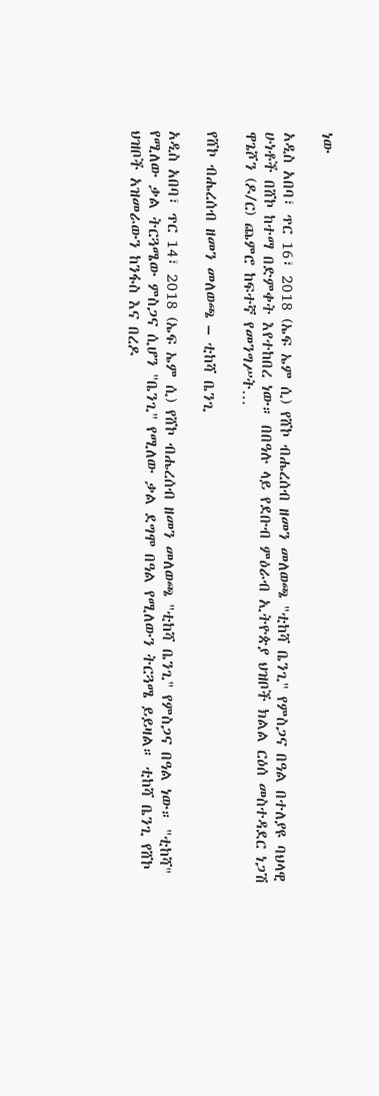ነው

አዲስ አበባ፣ ጥር 16፣ 2018 (ኤፍ ኤም ሲ) የሸኮ ብሔረሰብ ዘመን መለወጫ "ቲከሻ ቤንጊ" የምስጋና በዓል በተለያዩ ባህላዊ ሁነቶች በሸኮ ከተማ በድምቀት እየተከበረ ነው። በበዓሉ ላይ የደቡብ ምዕራብ ኢትዮጵያ ህዝቦች ክልል ርዕሰ መስተዳደር ነጋሽ ዋጌሾን (ዶ/ር) ጨምሮ ከፍተኛ የመንግሥት…

የሸኮ ብሔረሰብ ዘመን መለወጫ – ቲከሻ ቤንጊ

አዲስ አበባ፣ ጥር 14፣ 2018 (ኤፍ ኤም ሲ) የሸኮ ብሔረሰብ ዘመን መለወጫ "ቲከሻ ቤንጊ" የምስጋና በዓል ነው። "ቲከሻ" የሚለው ቃል ትርጓሜው ምስጋና ሲሆን "ቤንጊ" የሚለው ቃል ደግሞ በዓል የሚለውን ትርጓሜ ይይዛል። ቲከሻ ቤንጊ የሸኮ ህዝቦች አዝመራውን ከንፋስ እና በረዶ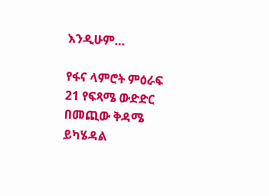እንዲሁም…

የፋና ላምሮት ምዕራፍ 21 የፍጻሜ ውድድር በመጪው ቅዳሜ ይካሄዳል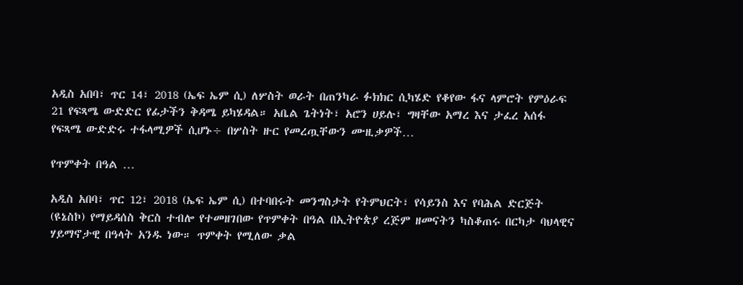አዲስ አበባ፣ ጥር 14፣ 2018 (ኤፍ ኤም ሲ) ለሦስት ወራት በጠንካራ ፉክክር ሲካሄድ የቆየው ፋና ላምሮት የምዕራፍ 21 የፍጻሜ ውድድር የፊታችን ቅዳሜ ይካሄዳል። አቤል ጌትነት፣ አሮን ሀይሉ፣ ግዛቸው አማረ እና ታፈረ አሰፋ የፍጻሜ ውድድሩ ተፋላሚዎች ሲሆኑ÷ በሦስት ዙር የመረጧቸውን ሙዚቃዎች…

የጥምቀት በዓል …

አዲስ አበባ፣ ጥር 12፣ 2018 (ኤፍ ኤም ሲ) በተባበሩት መንግስታት የትምህርት፣ የሳይንስ እና የባሕል ድርጅት (ዩኔስኮ) የማይዳሰስ ቅርስ ተብሎ የተመዘገበው የጥምቀት በዓል በኢትዮጵያ ረጅም ዘመናትን ካስቆጠሩ በርካታ ባህላዊና ሃይማኖታዊ በዓላት አንዱ ነው። ጥምቀት የሚለው ቃል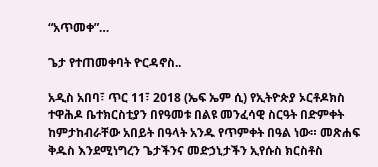“አጥመቀ”…

ጌታ የተጠመቀባት ዮርዳኖስ..

አዲስ አበባ፣ ጥር 11፣ 2018 (ኤፍ ኤም ሲ) የኢትዮጵያ ኦርቶዶክስ ተዋሕዶ ቤተክርስቲያን በየዓመቱ በልዩ መንፈሳዊ ስርዓት በድምቀት ከምታከብራቸው አበይት በዓላት አንዱ የጥምቀት በዓል ነው። መጽሐፍ ቅዱስ እንደሚነግረን ጌታችንና መድኃኒታችን ኢየሱስ ክርስቶስ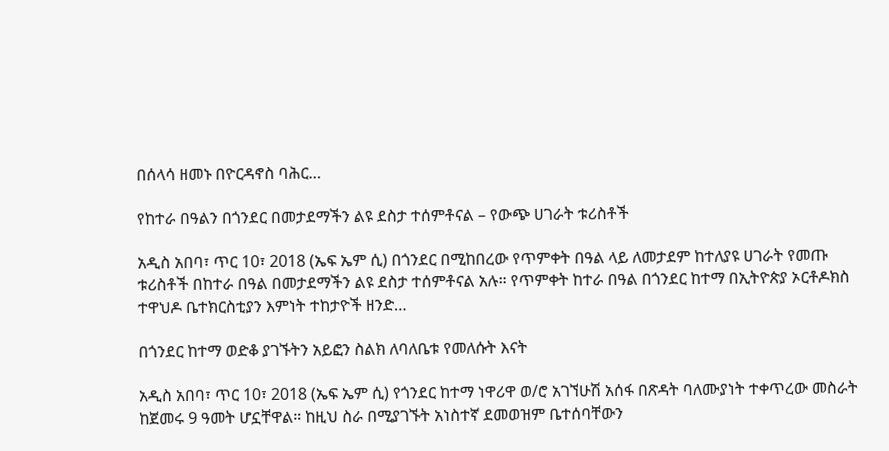በሰላሳ ዘመኑ በዮርዳኖስ ባሕር…

የከተራ በዓልን በጎንደር በመታደማችን ልዩ ደስታ ተሰምቶናል – የውጭ ሀገራት ቱሪስቶች

አዲስ አበባ፣ ጥር 10፣ 2018 (ኤፍ ኤም ሲ) በጎንደር በሚከበረው የጥምቀት በዓል ላይ ለመታደም ከተለያዩ ሀገራት የመጡ ቱሪስቶች በከተራ በዓል በመታደማችን ልዩ ደስታ ተሰምቶናል አሉ። የጥምቀት ከተራ በዓል በጎንደር ከተማ በኢትዮጵያ ኦርቶዶክስ ተዋህዶ ቤተክርስቲያን እምነት ተከታዮች ዘንድ…

በጎንደር ከተማ ወድቆ ያገኙትን አይፎን ስልክ ለባለቤቱ የመለሱት እናት

አዲስ አበባ፣ ጥር 10፣ 2018 (ኤፍ ኤም ሲ) የጎንደር ከተማ ነዋሪዋ ወ/ሮ አገኘሁሽ አሰፋ በጽዳት ባለሙያነት ተቀጥረው መስራት ከጀመሩ 9 ዓመት ሆኗቸዋል። ከዚህ ስራ በሚያገኙት አነስተኛ ደመወዝም ቤተሰባቸውን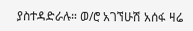ያስተዳድራሉ። ወ/ሮ አገኘሁሽ አሰፋ ዛሬ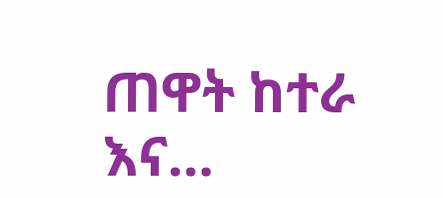ጠዋት ከተራ እና…